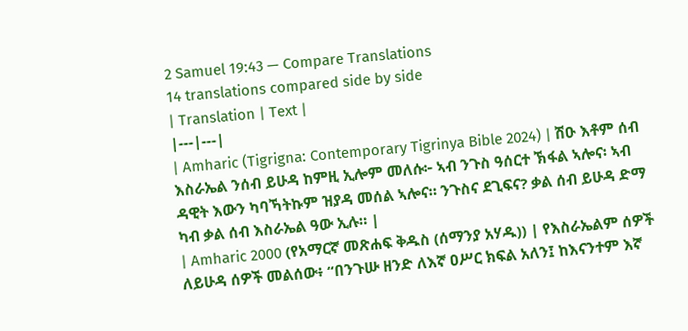2 Samuel 19:43 — Compare Translations
14 translations compared side by side
| Translation | Text |
|---|---|
| Amharic (Tigrigna: Contemporary Tigrinya Bible 2024) | ሽዑ እቶም ሰብ እስራኤል ንሰብ ይሁዳ ከምዚ ኢሎም መለሱ፦ ኣብ ንጉስ ዓሰርተ ኽፋል ኣሎና፡ ኣብ ዳዊት እውን ካባኻትኩም ዝያዳ መሰል ኣሎና። ንጉስና ደጊፍና? ቃል ሰብ ይሁዳ ድማ ካብ ቃል ሰብ እስራኤል ዓው ኢሉ። |
| Amharic 2000 (የአማርኛ መጽሐፍ ቅዱስ (ሰማንያ አሃዱ)) | የእስራኤልም ሰዎች ለይሁዳ ሰዎች መልሰው፥ “በንጉሡ ዘንድ ለእኛ ዐሥር ክፍል አለን፤ ከእናንተም እኛ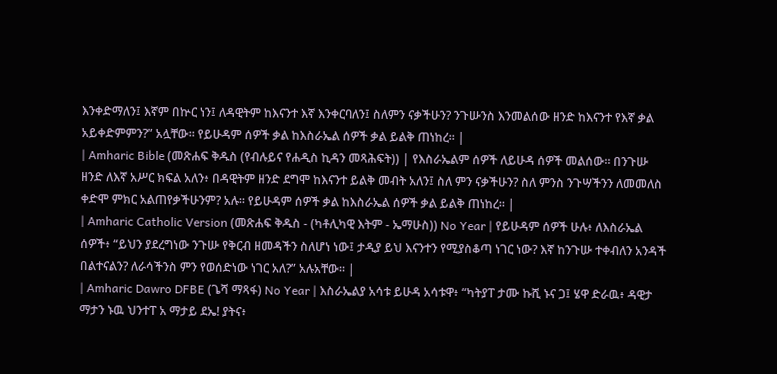እንቀድማለን፤ እኛም በኵር ነን፤ ለዳዊትም ከእናንተ እኛ እንቀርባለን፤ ስለምን ናቃችሁን? ንጉሡንስ እንመልሰው ዘንድ ከእናንተ የእኛ ቃል አይቀድምምን?” አሏቸው። የይሁዳም ሰዎች ቃል ከእስራኤል ሰዎች ቃል ይልቅ ጠነከረ። |
| Amharic Bible (መጽሐፍ ቅዱስ (የብሉይና የሐዲስ ኪዳን መጻሕፍት)) | የእስራኤልም ሰዎች ለይሁዳ ሰዎች መልሰው። በንጉሡ ዘንድ ለእኛ አሥር ክፍል አለን፥ በዳዊትም ዘንድ ደግሞ ከእናንተ ይልቅ መብት አለን፤ ስለ ምን ናቃችሁን? ስለ ምንስ ንጉሣችንን ለመመለስ ቀድሞ ምክር አልጠየቃችሁንም? አሉ። የይሁዳም ሰዎች ቃል ከእስራኤል ሰዎች ቃል ይልቅ ጠነከረ። |
| Amharic Catholic Version (መጽሐፍ ቅዱስ - (ካቶሊካዊ እትም - ኤማሁስ)) No Year | የይሁዳም ሰዎች ሁሉ፥ ለእስራኤል ሰዎች፥ “ይህን ያደረግነው ንጉሡ የቅርብ ዘመዳችን ስለሆነ ነው፤ ታዲያ ይህ እናንተን የሚያስቆጣ ነገር ነው? እኛ ከንጉሡ ተቀብለን አንዳች በልተናልን? ለራሳችንስ ምን የወሰድነው ነገር አለ?” አሉአቸው። |
| Amharic Dawro DFBE (ጌሻ ማጻፋ) No Year | እስራኤልያ አሳቱ ይሁዳ አሳቱዋ፥ “ካትያፐ ታሙ ኩሺ ኑና ጋ፤ ሄዋ ድራዉ፥ ዳዊታ ማታን ኑዉ ህንተፐ አ ማታይ ደኤ! ያትና፥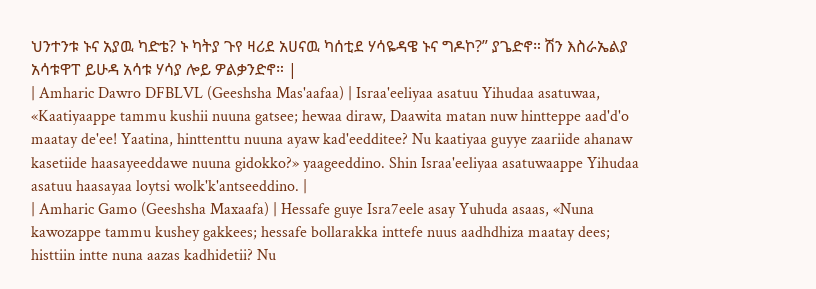ህንተንቱ ኑና አያዉ ካድቴ? ኑ ካትያ ጉየ ዛሪደ አሀናዉ ካሰቲደ ሃሳዬዳዌ ኑና ግዶኮ?” ያጌድኖ። ሽን እስራኤልያ አሳቱዋፐ ይሁዳ አሳቱ ሃሳያ ሎይ ዎልቃንድኖ። |
| Amharic Dawro DFBLVL (Geeshsha Mas'aafaa) | Israa'eeliyaa asatuu Yihudaa asatuwaa, «Kaatiyaappe tammu kushii nuuna gatsee; hewaa diraw, Daawita matan nuw hintteppe aad'd'o maatay de'ee! Yaatina, hinttenttu nuuna ayaw kad'eedditee? Nu kaatiyaa guyye zaariide ahanaw kasetiide haasayeeddawe nuuna gidokko?» yaageeddino. Shin Israa'eeliyaa asatuwaappe Yihudaa asatuu haasayaa loytsi wolk'k'antseeddino. |
| Amharic Gamo (Geeshsha Maxaafa) | Hessafe guye Isra7eele asay Yuhuda asaas, «Nuna kawozappe tammu kushey gakkees; hessafe bollarakka inttefe nuus aadhdhiza maatay dees; histtiin intte nuna aazas kadhidetii? Nu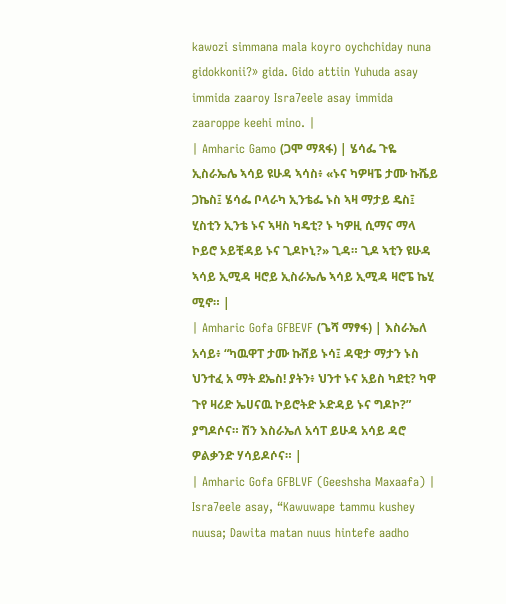kawozi simmana mala koyro oychchiday nuna gidokkonii?» gida. Gido attiin Yuhuda asay immida zaaroy Isra7eele asay immida zaaroppe keehi mino. |
| Amharic Gamo (ጋሞ ማጻፋ) | ሄሳፌ ጉዬ ኢስራኤሌ ኣሳይ ዩሁዳ ኣሳስ፥ «ኑና ካዎዛፔ ታሙ ኩሼይ ጋኬስ፤ ሄሳፌ ቦላራካ ኢንቴፌ ኑስ ኣዛ ማታይ ዴስ፤ ሂስቲን ኢንቴ ኑና ኣዛስ ካዴቲ? ኑ ካዎዚ ሲማና ማላ ኮይሮ ኦይቺዳይ ኑና ጊዶኮኒ?» ጊዳ። ጊዶ ኣቲን ዩሁዳ ኣሳይ ኢሚዳ ዛሮይ ኢስራኤሌ ኣሳይ ኢሚዳ ዛሮፔ ኬሂ ሚኖ። |
| Amharic Gofa GFBEVF (ጌሻ ማፃፋ) | እስራኤለ አሳይ፥ “ካዉዋፐ ታሙ ኩሸይ ኑሳ፤ ዳዊታ ማታን ኑስ ህንተፈ አ ማት ደኤስ! ያትን፥ ህንተ ኑና አይስ ካደቲ? ካዋ ጉየ ዛሪድ ኤሀናዉ ኮይሮትድ ኦድዳይ ኑና ግዶኮ?” ያግዶሶና። ሽን እስራኤለ አሳፐ ይሁዳ አሳይ ዳሮ ዎልቃንድ ሃሳይዶሶና። |
| Amharic Gofa GFBLVF (Geeshsha Maxaafa) | Isra7eele asay, “Kawuwape tammu kushey nuusa; Dawita matan nuus hintefe aadho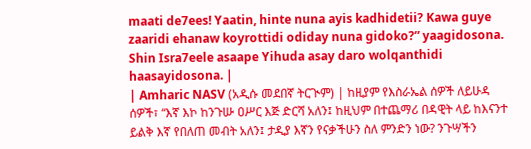maati de7ees! Yaatin, hinte nuna ayis kadhidetii? Kawa guye zaaridi ehanaw koyrottidi odiday nuna gidoko?” yaagidosona. Shin Isra7eele asaape Yihuda asay daro wolqanthidi haasayidosona. |
| Amharic NASV (አዲሱ መደበኛ ትርጒም) | ከዚያም የእስራኤል ሰዎች ለይሁዳ ሰዎች፣ “እኛ እኮ ከንጉሡ ዐሥር እጅ ድርሻ አለን፤ ከዚህም በተጨማሪ በዳዊት ላይ ከእናንተ ይልቅ እኛ የበለጠ መብት አለን፤ ታዲያ እኛን የናቃችሁን ስለ ምንድን ነው? ንጉሣችን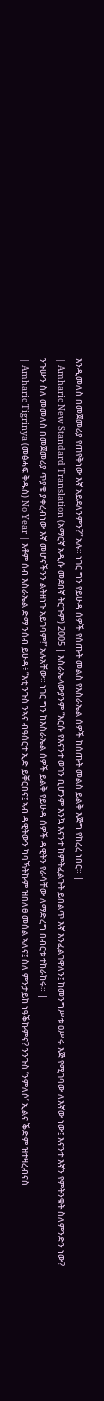እንዲመለስ በመጀመሪያ የጠየቅነው እኛ አይደለንምን?” አሉ። ነገር ግን የይሁዳ ሰዎች የሰጡት መልስ የእስራኤል ሰዎች ከሰጡት መልስ ይልቅ እጅግ የከረረ ነበር። |
| Amharic New Standard Translation (አማርኛ አዲሱ መደበኛ ትርጉም) 2005 | እስራኤላውያንም “እርሱ የእናንተ ወገን ቢሆንም እንኳ እናንተ ከምትፈልጉት ይበልጥ እኛ እንፈልገዋለን፤ ከመንግሥቱ ዐሥሩ እጅ የሚገባው ለእኛው ነው፤ እናንተ እኛን የምትንቁት ስለምንድን ነው? ንጉሡን ስለ መመለስ በመጀመሪያ ጥያቄ ያቀረብነው እኛ መሆናችንን ልትዘነጉ አይገባም!” አሉአቸው። ነገር ግን ከእስራኤል ሰዎች ይልቅ የይሁዳ ሰዎች ዳዊትን የራሳቸው ለማድረግ በብርቱ ተከራከሩ። |
| Amharic Tigrinya (መፅሓፍ ቅዱስ) No Year | እቶም ሰብ እስራኤል ድማ ንሰብ ይሁዳ፥ “እቲ ንጉስ ንኣና ብዓሰርተ ኢድ ይቐርበና፤ ኣብ ዳዊትውን ካባኻትኩም ዝበለፀ መሰል ኣለና፤ ስለ ምንታይከ ነዓቕኩምና? ንንጉስ ‘ንምለሶ’ ኢልና ቕድም ዝተዛረብናስ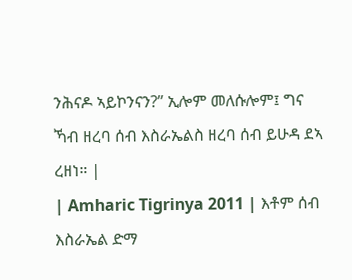ንሕናዶ ኣይኮንናን?” ኢሎም መለሱሎም፤ ግና ኻብ ዘረባ ሰብ እስራኤልስ ዘረባ ሰብ ይሁዳ ደኣ ረዘነ። |
| Amharic Tigrinya 2011 | እቶም ሰብ እስራኤል ድማ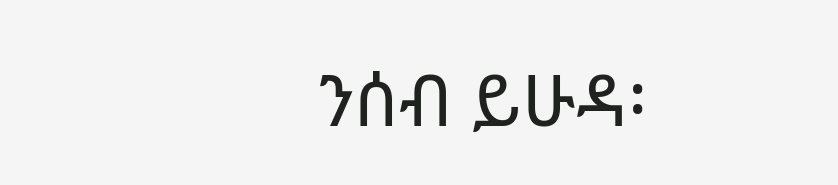ንሰብ ይሁዳ፡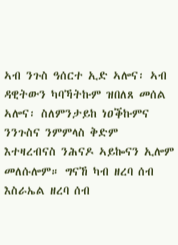ኣብ ንጉስ ዓሰርተ ኢድ ኣሎና፡ ኣብ ዳዊትውን ካባኻትኩም ዝበለጸ መሰል ኣሎና፡ ስለምንታይከ ነዐቕኩምና ንንጉስና ንምምላስ ቅድም እተዛረብናስ ንሕናዶ ኣይኰናን ኢሎም መለሱሎም። ግናኸ ካብ ዘረባ ሰብ እስራኤል ዘረባ ሰብ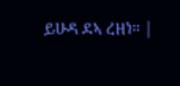ይሁዳ ደኣ ረዘነ። |